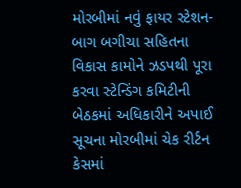મોરબીમાં નવું ફાયર સ્ટેશન-બાગ બગીચા સહિતના વિકાસ કામોને ઝડપથી પૂરા કરવા સ્ટેન્ડિંગ કમિટીની બેઠકમાં અધિકારીને અપાઈ સૂચના મોરબીમાં ચેક રીર્ટન કેસમાં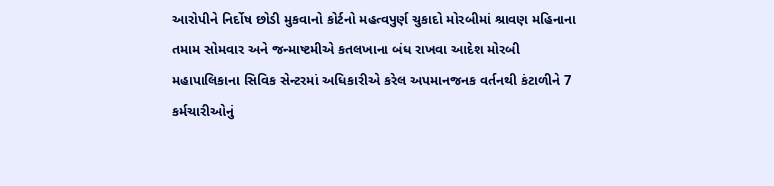આરોપીને નિર્દોષ છોડી મુકવાનો કોર્ટનો મહત્વપુર્ણ ચુકાદો મોરબીમાં શ્રાવણ મહિનાના તમામ સોમવાર અને જન્માષ્ટમીએ કતલખાના બંધ રાખવા આદેશ મોરબી મહાપાલિકાના સિવિક સેન્ટરમાં અધિકારીએ કરેલ અપમાનજનક વર્તનથી કંટાળીને 7 કર્મચારીઓનું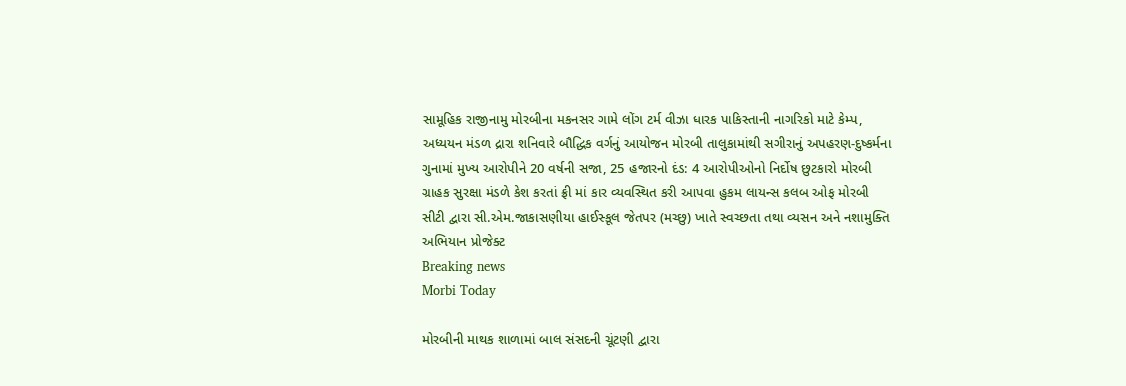સામૂહિક રાજીનામુ મોરબીના મકનસર ગામે લોંગ ટર્મ વીઝા ધારક પાકિસ્તાની નાગરિકો માટે કેમ્પ, અધ્યયન મંડળ દ્રારા શનિવારે બૌદ્ધિક વર્ગનું આયોજન મોરબી તાલુકામાંથી સગીરાનું અપહરણ-દુષ્કર્મના ગુનામાં મુખ્ય આરોપીને 20 વર્ષની સજા, 25 હજારનો દંડ: 4 આરોપીઓનો નિર્દોષ છુટકારો મોરબી ગ્રાહક સુરક્ષા મંડળે કેશ કરતાં ફ્રી માં કાર વ્યવસ્થિત કરી આપવા હુકમ લાયન્સ કલબ ઓફ મોરબી સીટી દ્વારા સી.એમ.જાકાસણીયા હાઈસ્કૂલ જેતપર (મચ્છુ) ખાતે સ્વચ્છતા તથા વ્યસન અને નશામુક્તિ અભિયાન પ્રોજેક્ટ
Breaking news
Morbi Today

મોરબીની માથક શાળામાં બાલ સંસદની ચૂંટણી દ્વારા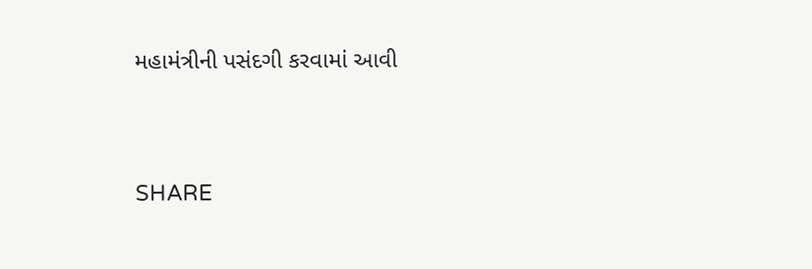મહામંત્રીની પસંદગી કરવામાં આવી


SHARE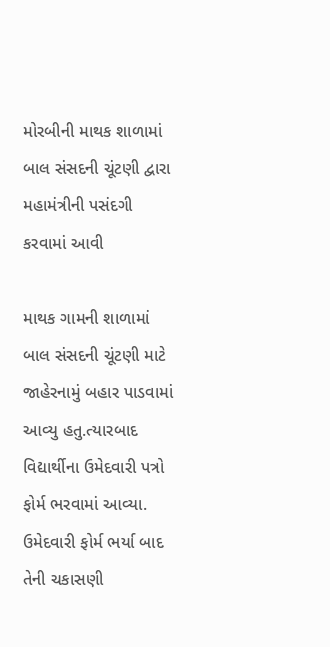મોરબીની માથક શાળામાં બાલ સંસદની ચૂંટણી દ્વારા મહામંત્રીની પસંદગી કરવામાં આવી

માથક ગામની શાળામાં બાલ સંસદની ચૂંટણી માટે જાહેરનામું બહાર પાડવામાં આવ્યુ હતુ.ત્યારબાદ વિદ્યાર્થીના ઉમેદવારી પત્રો ફોર્મ ભરવામાં આવ્યા. ઉમેદવારી ફોર્મ ભર્યા બાદ તેની ચકાસણી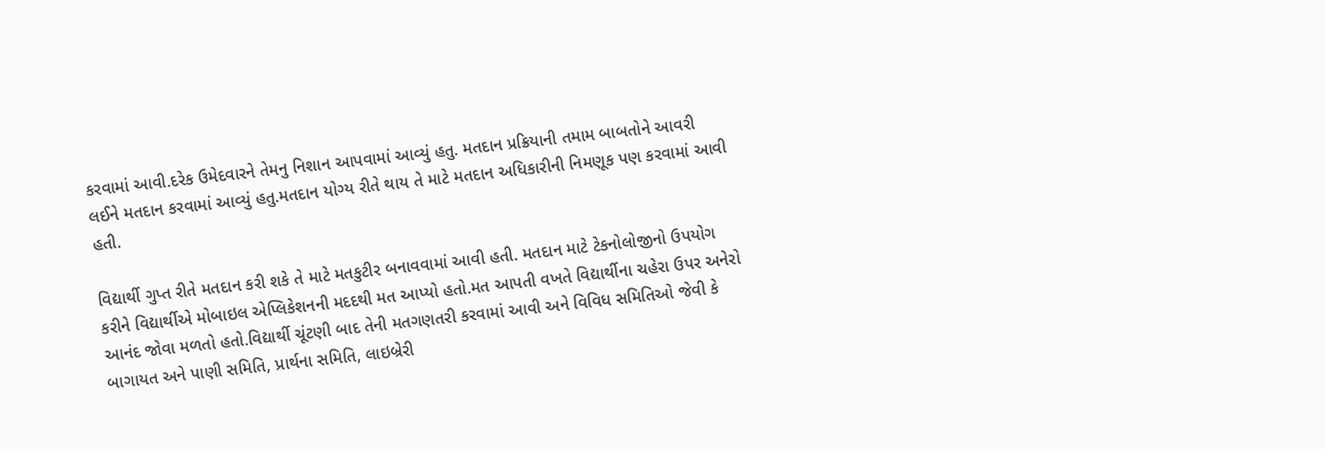કરવામાં આવી.દરેક ઉમેદવારને તેમનુ નિશાન આપવામાં આવ્યું હતુ. મતદાન પ્રક્રિયાની તમામ બાબતોને આવરી લઈને મતદાન કરવામાં આવ્યું હતુ.મતદાન યોગ્ય રીતે થાય તે માટે મતદાન અધિકારીની નિમણૂક પણ કરવામાં આવી હતી.

વિદ્યાર્થી ગુપ્ત રીતે મતદાન કરી શકે તે માટે મતકુટીર બનાવવામાં આવી હતી. મતદાન માટે ટેકનોલોજીનો ઉપયોગ કરીને વિદ્યાર્થીએ મોબાઇલ એપ્લિકેશનની મદદથી મત આપ્યો હતો.મત આપતી વખતે વિદ્યાર્થીના ચહેરા ઉપર અનેરો આનંદ જોવા મળતો હતો.વિદ્યાર્થી ચૂંટણી બાદ તેની મતગણતરી કરવામાં આવી અને વિવિધ સમિતિઓ જેવી કે બાગાયત અને પાણી સમિતિ, પ્રાર્થના સમિતિ, લાઇબ્રેરી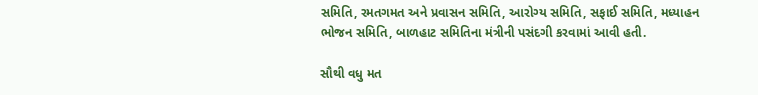સમિતિ, રમતગમત અને પ્રવાસન સમિતિ, આરોગ્ય સમિતિ, સફાઈ સમિતિ, મધ્યાહન ભોજન સમિતિ, બાળહાટ સમિતિના મંત્રીની પસંદગી કરવામાં આવી હતી.

સૌથી વધુ મત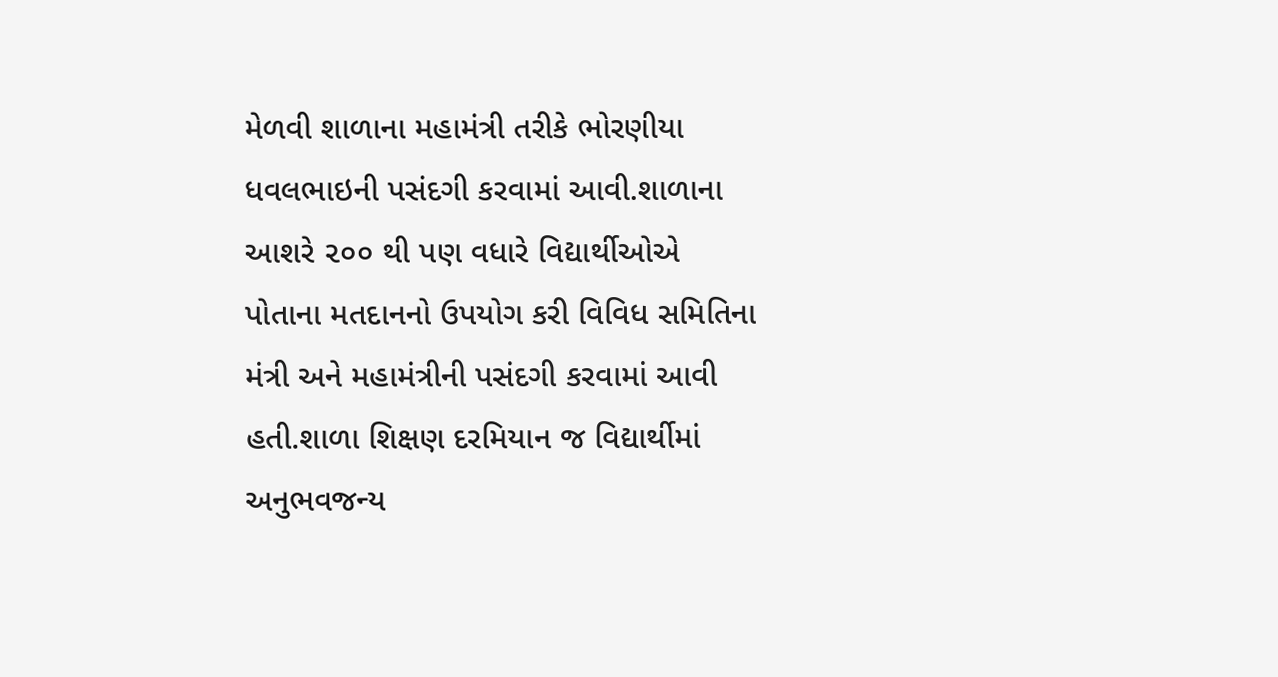મેળવી શાળાના મહામંત્રી તરીકે ભોરણીયા ધવલભાઇની પસંદગી કરવામાં આવી.શાળાના આશરે ૨૦૦ થી પણ વધારે વિદ્યાર્થીઓએ પોતાના મતદાનનો ઉપયોગ કરી વિવિધ સમિતિના મંત્રી અને મહામંત્રીની પસંદગી કરવામાં આવી હતી.શાળા શિક્ષણ દરમિયાન જ વિદ્યાર્થીમાં અનુભવજન્ય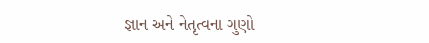જ્ઞાન અને નેતૃત્વના ગુણો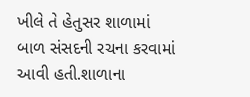ખીલે તે હેતુસર શાળામાં બાળ સંસદની રચના કરવામાં આવી હતી.શાળાના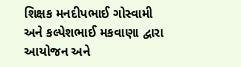શિક્ષક મનદીપભાઈ ગોસ્વામી અને કલ્પેશભાઈ મકવાણા દ્વારા આયોજન અને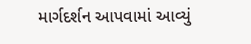માર્ગદર્શન આપવામાં આવ્યું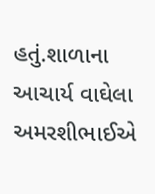હતું.શાળાના આચાર્ય વાઘેલા અમરશીભાઈએ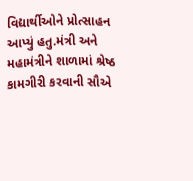વિદ્યાર્થીઓને પ્રોત્સાહન આપ્યું હતુ.મંત્રી અને મહામંત્રીને શાળામાં શ્રેષ્ઠ કામગીરી કરવાની સૌએ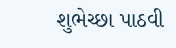શુભેચ્છા પાઠવી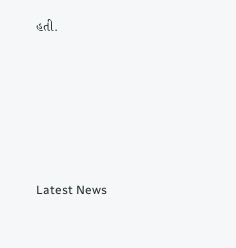હતી.






Latest News